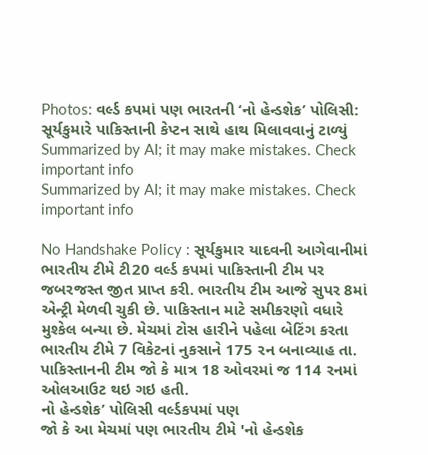Photos: વર્લ્ડ કપમાં પણ ભારતની ‘નો હેન્ડશેક’ પોલિસી: સૂર્યકુમારે પાકિસ્તાની કેપ્ટન સાથે હાથ મિલાવવાનું ટાળ્યું
Summarized by AI; it may make mistakes. Check important info
Summarized by AI; it may make mistakes. Check important info

No Handshake Policy : સૂર્યકુમાર યાદવની આગેવાનીમાં ભારતીય ટીમે ટી20 વર્લ્ડ કપમાં પાકિસ્તાની ટીમ પર જબરજસ્ત જીત પ્રાપ્ત કરી. ભારતીય ટીમ આજે સુપર 8માં એન્ટ્રી મેળવી ચુકી છે. પાકિસ્તાન માટે સમીકરણો વધારે મુશ્કેલ બન્યા છે. મેચમાં ટોસ હારીને પહેલા બેટિંગ કરતા ભારતીય ટીમે 7 વિકેટનાં નુકસાને 175 રન બનાવ્યાહ તા. પાકિસ્તાનની ટીમ જો કે માત્ર 18 ઓવરમાં જ 114 રનમાં ઓલઆઉટ થઇ ગઇ હતી.
નો હેન્ડશેક’ પોલિસી વર્લ્ડકપમાં પણ
જો કે આ મેચમાં પણ ભારતીય ટીમે 'નો હેન્ડશેક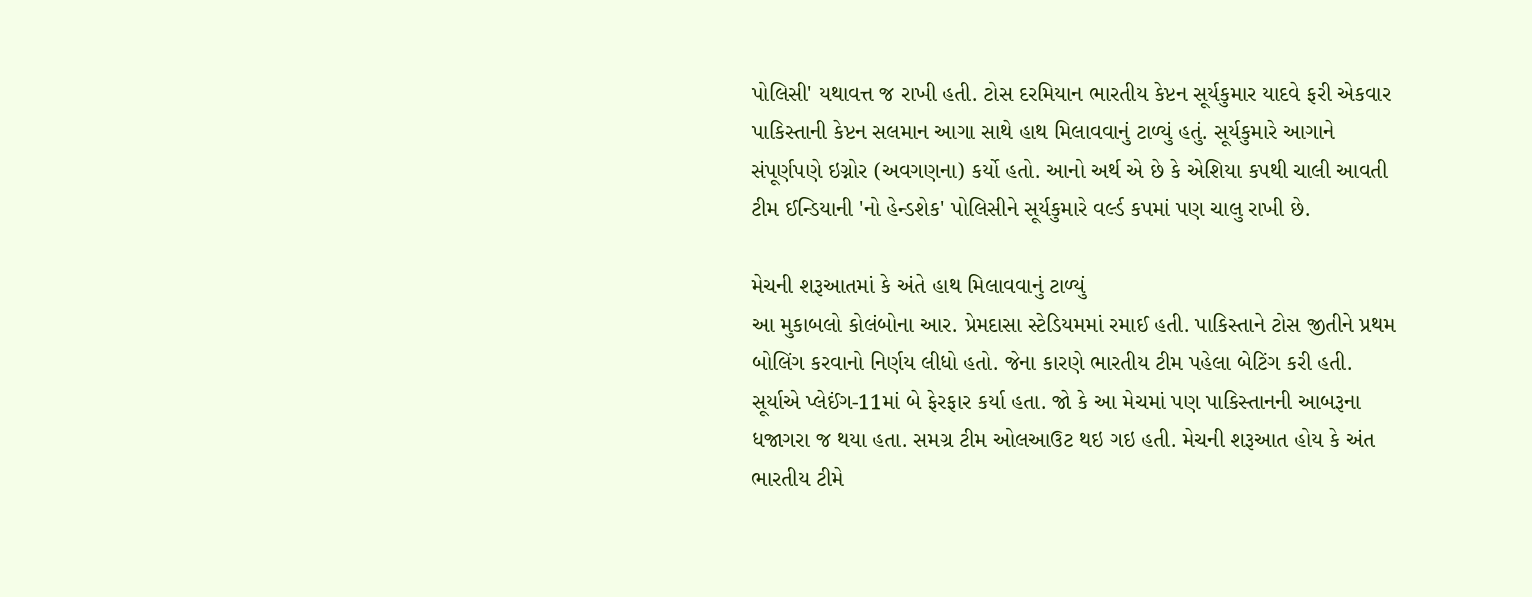પોલિસી' યથાવત્ત જ રાખી હતી. ટોસ દરમિયાન ભારતીય કેપ્ટન સૂર્યકુમાર યાદવે ફરી એકવાર પાકિસ્તાની કેપ્ટન સલમાન આગા સાથે હાથ મિલાવવાનું ટાળ્યું હતું. સૂર્યકુમારે આગાને સંપૂર્ણપણે ઇગ્નોર (અવગણના) કર્યો હતો. આનો અર્થ એ છે કે એશિયા કપથી ચાલી આવતી ટીમ ઈન્ડિયાની 'નો હેન્ડશેક' પોલિસીને સૂર્યકુમારે વર્લ્ડ કપમાં પણ ચાલુ રાખી છે.

મેચની શરૂઆતમાં કે અંતે હાથ મિલાવવાનું ટાળ્યું
આ મુકાબલો કોલંબોના આર. પ્રેમદાસા સ્ટેડિયમમાં રમાઈ હતી. પાકિસ્તાને ટોસ જીતીને પ્રથમ બોલિંગ કરવાનો નિર્ણય લીધો હતો. જેના કારણે ભારતીય ટીમ પહેલા બેટિંગ કરી હતી. સૂર્યાએ પ્લેઈંગ-11માં બે ફેરફાર કર્યા હતા. જો કે આ મેચમાં પણ પાકિસ્તાનની આબરૂના ધજાગરા જ થયા હતા. સમગ્ર ટીમ ઓલઆઉટ થઇ ગઇ હતી. મેચની શરૂઆત હોય કે અંત ભારતીય ટીમે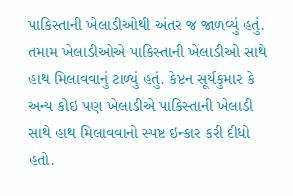પાકિસ્તાની ખેલાડીઓથી અંતર જ જાળવ્યું હતું. તમામ ખેલાડીઓએ પાકિસ્તાની ખેલાડીઓ સાથે હાથ મિલાવવાનું ટાળ્યું હતું. કેપ્ટન સૂર્યકુમાર કે અન્ય કોઇ પણ ખેલાડીએ પાકિસ્તાની ખેલાડી સાથે હાથ મિલાવવાનો સ્પષ્ટ ઇન્કાર કરી દીધો હતો.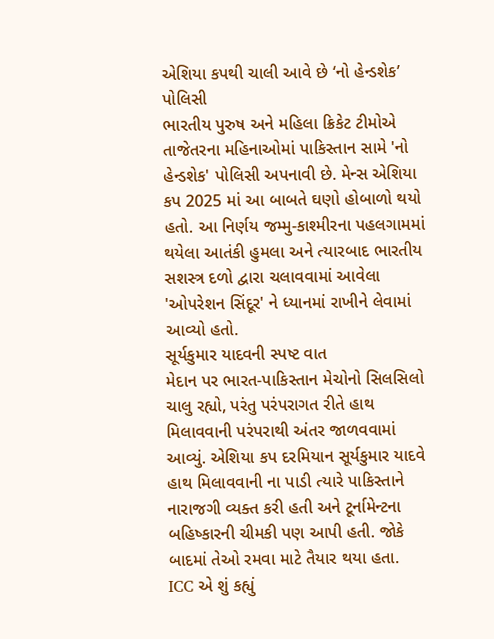એશિયા કપથી ચાલી આવે છે ‘નો હેન્ડશેક’ પોલિસી
ભારતીય પુરુષ અને મહિલા ક્રિકેટ ટીમોએ તાજેતરના મહિનાઓમાં પાકિસ્તાન સામે 'નો હેન્ડશેક' પોલિસી અપનાવી છે. મેન્સ એશિયા કપ 2025 માં આ બાબતે ઘણો હોબાળો થયો હતો. આ નિર્ણય જમ્મુ-કાશ્મીરના પહલગામમાં થયેલા આતંકી હુમલા અને ત્યારબાદ ભારતીય સશસ્ત્ર દળો દ્વારા ચલાવવામાં આવેલા 'ઓપરેશન સિંદૂર' ને ધ્યાનમાં રાખીને લેવામાં આવ્યો હતો.
સૂર્યકુમાર યાદવની સ્પષ્ટ વાત
મેદાન પર ભારત-પાકિસ્તાન મેચોનો સિલસિલો ચાલુ રહ્યો, પરંતુ પરંપરાગત રીતે હાથ મિલાવવાની પરંપરાથી અંતર જાળવવામાં આવ્યું. એશિયા કપ દરમિયાન સૂર્યકુમાર યાદવે હાથ મિલાવવાની ના પાડી ત્યારે પાકિસ્તાને નારાજગી વ્યક્ત કરી હતી અને ટૂર્નામેન્ટના બહિષ્કારની ચીમકી પણ આપી હતી. જોકે બાદમાં તેઓ રમવા માટે તૈયાર થયા હતા.
ICC એ શું કહ્યું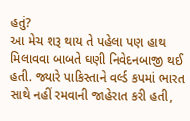હતું?
આ મેચ શરૂ થાય તે પહેલા પણ હાથ મિલાવવા બાબતે ઘણી નિવેદનબાજી થઈ હતી. જ્યારે પાકિસ્તાને વર્લ્ડ કપમાં ભારત સાથે નહીં રમવાની જાહેરાત કરી હતી,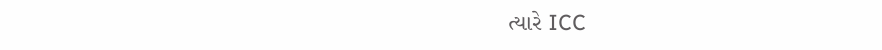ત્યારે ICC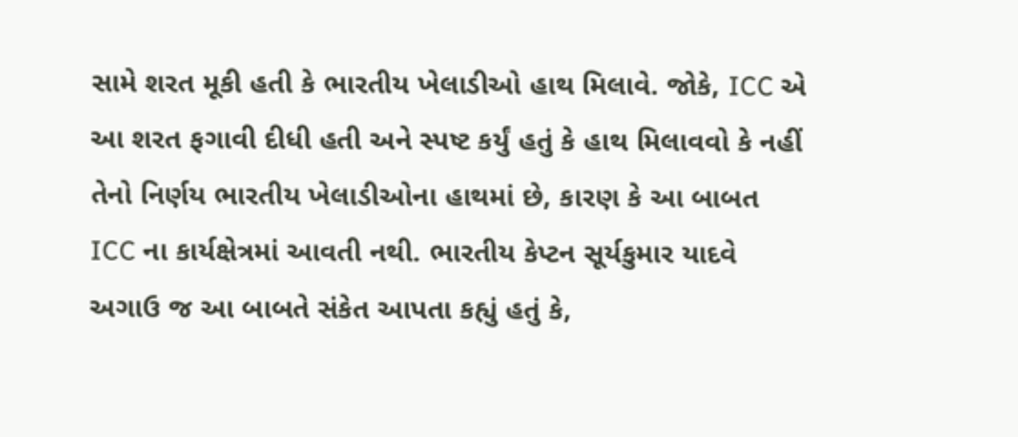સામે શરત મૂકી હતી કે ભારતીય ખેલાડીઓ હાથ મિલાવે. જોકે, ICC એ આ શરત ફગાવી દીધી હતી અને સ્પષ્ટ કર્યું હતું કે હાથ મિલાવવો કે નહીં તેનો નિર્ણય ભારતીય ખેલાડીઓના હાથમાં છે, કારણ કે આ બાબત ICC ના કાર્યક્ષેત્રમાં આવતી નથી. ભારતીય કેપ્ટન સૂર્યકુમાર યાદવે અગાઉ જ આ બાબતે સંકેત આપતા કહ્યું હતું કે,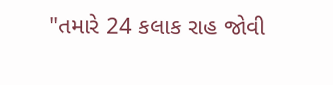"તમારે 24 કલાક રાહ જોવી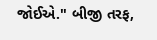જોઈએ." બીજી તરફ,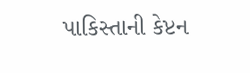પાકિસ્તાની કેપ્ટન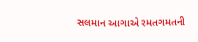સલમાન આગાએ રમતગમતની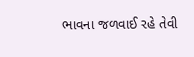ભાવના જળવાઈ રહે તેવી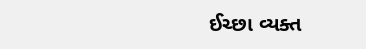ઈચ્છા વ્યક્ત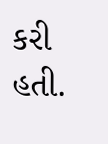કરી હતી.